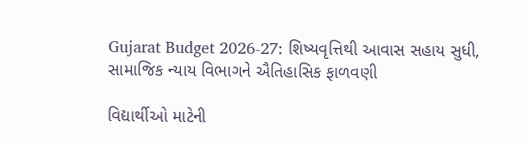Gujarat Budget 2026-27: શિષ્યવૃત્તિથી આવાસ સહાય સુધી, સામાજિક ન્યાય વિભાગને ઐતિહાસિક ફાળવણી

વિદ્યાર્થીઓ માટેની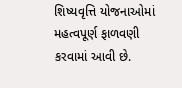શિષ્યવૃત્તિ યોજનાઓમાં મહત્વપૂર્ણ ફાળવણી કરવામાં આવી છે.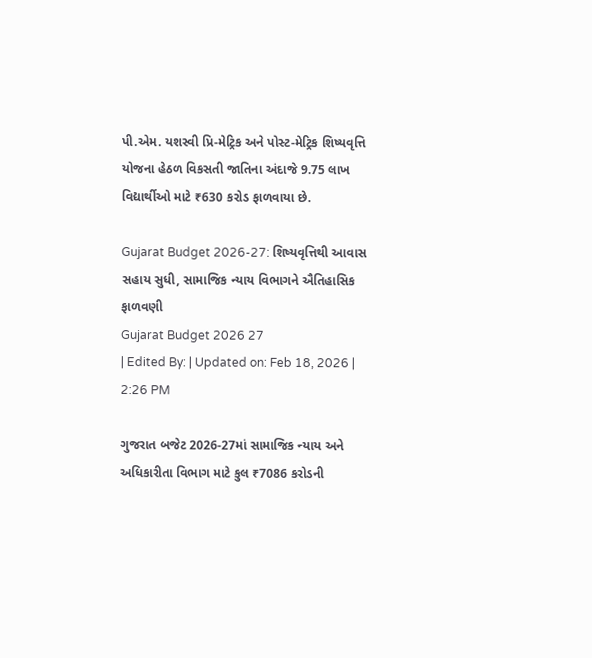પી.એમ. યશસ્વી પ્રિ-મેટ્રિક અને પોસ્ટ-મેટ્રિક શિષ્યવૃત્તિ યોજના હેઠળ વિકસતી જાતિના અંદાજે 9.75 લાખ વિદ્યાર્થીઓ માટે ₹630 કરોડ ફાળવાયા છે.

Gujarat Budget 2026-27: શિષ્યવૃત્તિથી આવાસ સહાય સુધી, સામાજિક ન્યાય વિભાગને ઐતિહાસિક ફાળવણી
Gujarat Budget 2026 27
| Edited By: | Updated on: Feb 18, 2026 | 2:26 PM

ગુજરાત બજેટ 2026-27માં સામાજિક ન્યાય અને અધિકારીતા વિભાગ માટે કુલ ₹7086 કરોડની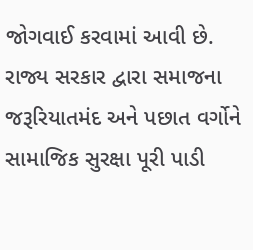જોગવાઈ કરવામાં આવી છે. રાજ્ય સરકાર દ્વારા સમાજના જરૂરિયાતમંદ અને પછાત વર્ગોને સામાજિક સુરક્ષા પૂરી પાડી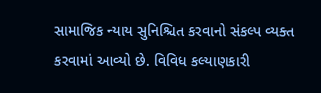સામાજિક ન્યાય સુનિશ્ચિત કરવાનો સંકલ્પ વ્યક્ત કરવામાં આવ્યો છે. વિવિધ કલ્યાણકારી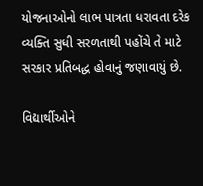યોજનાઓનો લાભ પાત્રતા ધરાવતા દરેક વ્યક્તિ સુધી સરળતાથી પહોંચે તે માટે સરકાર પ્રતિબદ્ધ હોવાનું જણાવાયું છે.

વિદ્યાર્થીઓને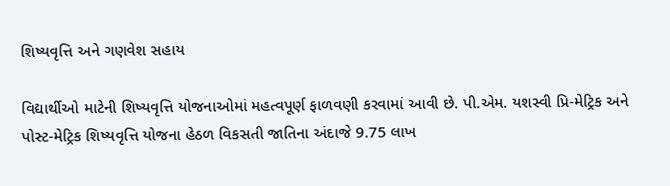શિષ્યવૃત્તિ અને ગણવેશ સહાય

વિદ્યાર્થીઓ માટેની શિષ્યવૃત્તિ યોજનાઓમાં મહત્વપૂર્ણ ફાળવણી કરવામાં આવી છે. પી.એમ. યશસ્વી પ્રિ-મેટ્રિક અને પોસ્ટ-મેટ્રિક શિષ્યવૃત્તિ યોજના હેઠળ વિકસતી જાતિના અંદાજે 9.75 લાખ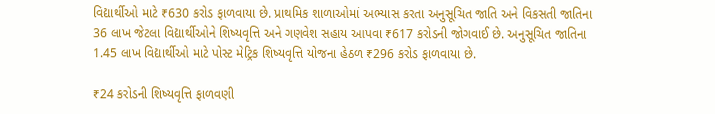વિદ્યાર્થીઓ માટે ₹630 કરોડ ફાળવાયા છે. પ્રાથમિક શાળાઓમાં અભ્યાસ કરતા અનુસૂચિત જાતિ અને વિકસતી જાતિના 36 લાખ જેટલા વિદ્યાર્થીઓને શિષ્યવૃત્તિ અને ગણવેશ સહાય આપવા ₹617 કરોડની જોગવાઈ છે. અનુસૂચિત જાતિના 1.45 લાખ વિદ્યાર્થીઓ માટે પોસ્ટ મેટ્રિક શિષ્યવૃત્તિ યોજના હેઠળ ₹296 કરોડ ફાળવાયા છે.

₹24 કરોડની શિષ્યવૃત્તિ ફાળવણી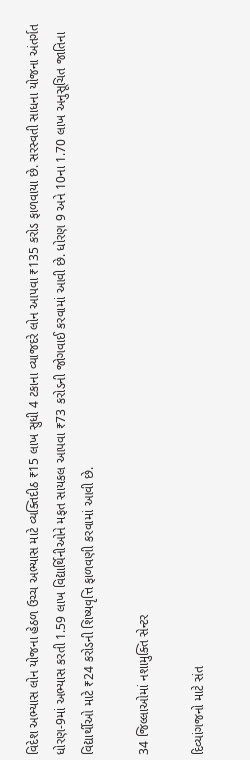વિદેશ અભ્યાસ લોન યોજના હેઠળ ઉચ્ચ અભ્યાસ માટે વ્યક્તિદીઠ ₹15 લાખ સુધી 4 ટકાના વ્યાજદરે લોન આપવા ₹135 કરોડ ફાળવાયા છે. સરસ્વતી સાધના યોજના અંતર્ગત ધોરણ-9માં અભ્યાસ કરતી 1.59 લાખ વિદ્યાર્થિનીઓને મફત સાયકલ આપવા ₹73 કરોડની જોગવાઈ કરવામાં આવી છે. ધોરણ 9 અને 10ના 1.70 લાખ અનુસૂચિત જાતિના વિદ્યાર્થીઓ માટે ₹24 કરોડની શિષ્યવૃત્તિ ફાળવણી કરવામાં આવી છે.

34 જિલ્લાઓમાં નશામુક્તિ સેન્ટર

દિવ્યાંગજનો માટે સંત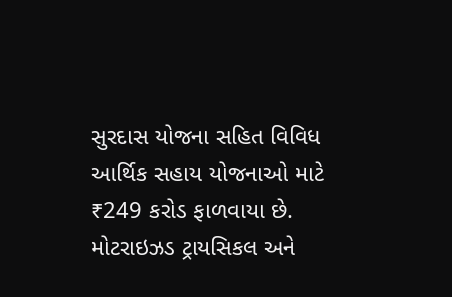સુરદાસ યોજના સહિત વિવિધ આર્થિક સહાય યોજનાઓ માટે ₹249 કરોડ ફાળવાયા છે. મોટરાઇઝડ ટ્રાયસિકલ અને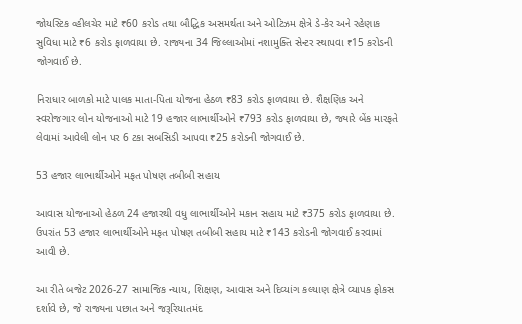જોયસ્ટિક વ્હીલચેર માટે ₹60 કરોડ તથા બૌદ્ધિક અસમર્થતા અને ઓટિઝમ ક્ષેત્રે ડે-કેર અને રહેણાક સુવિધા માટે ₹6 કરોડ ફાળવાયા છે. રાજ્યના 34 જિલ્લાઓમાં નશામુક્તિ સેન્ટર સ્થાપવા ₹15 કરોડની જોગવાઈ છે.

નિરાધાર બાળકો માટે પાલક માતા-પિતા યોજના હેઠળ ₹83 કરોડ ફાળવાયા છે. શૈક્ષણિક અને સ્વરોજગાર લોન યોજનાઓ માટે 19 હજાર લાભાર્થીઓને ₹793 કરોડ ફાળવાયા છે, જ્યારે બેંક મારફતે લેવામાં આવેલી લોન પર 6 ટકા સબસિડી આપવા ₹25 કરોડની જોગવાઈ છે.

53 હજાર લાભાર્થીઓને મફત પોષણ તબીબી સહાય

આવાસ યોજનાઓ હેઠળ 24 હજારથી વધુ લાભાર્થીઓને મકાન સહાય માટે ₹375 કરોડ ફાળવાયા છે. ઉપરાંત 53 હજાર લાભાર્થીઓને મફત પોષણ તબીબી સહાય માટે ₹143 કરોડની જોગવાઈ કરવામાં આવી છે.

આ રીતે બજેટ 2026-27 સામાજિક ન્યાય, શિક્ષણ, આવાસ અને દિવ્યાંગ કલ્યાણ ક્ષેત્રે વ્યાપક ફોકસ દર્શાવે છે, જે રાજ્યના પછાત અને જરૂરિયાતમંદ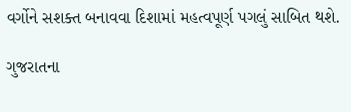વર્ગોને સશક્ત બનાવવા દિશામાં મહત્વપૂર્ણ પગલું સાબિત થશે.

ગુજરાતના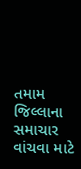તમામ જિલ્લાના સમાચાર વાંચવા માટે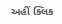અહીં ક્લિક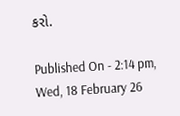કરો.

Published On - 2:14 pm, Wed, 18 February 26